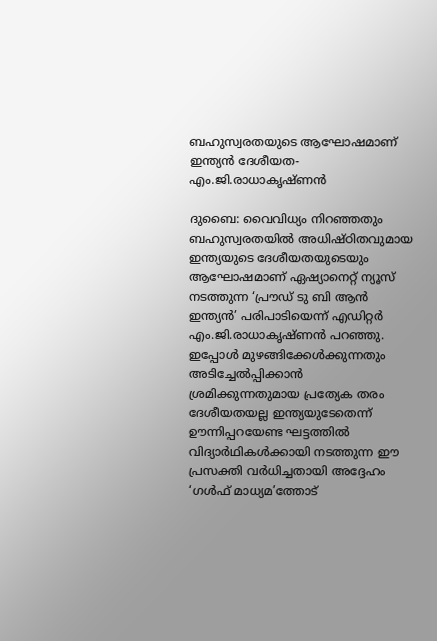ബഹുസ്വരതയുടെ ആഘോഷമാണ് ഇന്ത്യന്‍ ദേശീയത- എം.ജി.രാധാകൃഷ്ണന്‍

ദുബൈ: വൈവിധ്യം നിറഞ്ഞതും ബഹുസ്വരതയില്‍ അധിഷ്ഠിതവുമായ ഇന്ത്യയുടെ ദേശീയതയുടെയും  ആഘോഷമാണ് ഏഷ്യാനെറ്റ് ന്യൂസ് നടത്തുന്ന ‘പ്രൗഡ് ടു ബി ആന്‍ ഇന്ത്യന്‍’ പരിപാടിയെന്ന് എഡിറ്റര്‍  എം.ജി.രാധാകൃഷ്ണന്‍ പറഞ്ഞു. ഇപ്പോള്‍ മുഴങ്ങിക്കേള്‍ക്കുന്നതും അടിച്ചേല്‍പ്പിക്കാന്‍ ശ്രമിക്കുന്നതുമായ പ്രത്യേക തരം ദേശീയതയല്ല ഇന്ത്യയുടേതെന്ന് ഊന്നിപ്പറയേണ്ട ഘട്ടത്തില്‍ വിദ്യാര്‍ഥികള്‍ക്കായി നടത്തുന്ന ഈ പ്രസക്തി വര്‍ധിച്ചതായി അദ്ദേഹം ‘ഗള്‍ഫ് മാധ്യമ’ത്തോട്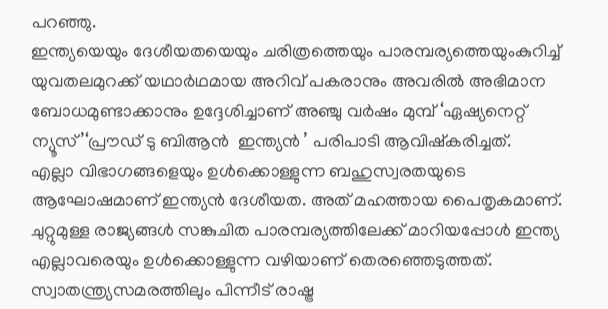പറഞ്ഞു.
ഇന്ത്യയെയും ദേശീയതയെയും ചരിത്രത്തെയും പാരമ്പര്യത്തെയുംകുറിച്ച് യുവതലമുറക്ക് യഥാര്‍ഥമായ അറിവ് പകരാനും അവരില്‍ അഭിമാന ബോധമുണ്ടാക്കാനും ഉദ്ദേശിച്ചാണ് അഞ്ചു വര്‍ഷം മുമ്പ് ‘ഏഷ്യനെറ്റ് ന്യൂസ്’‘പ്രൗഡ് ടു ബിആന്‍  ഇന്ത്യന്‍ ’ പരിപാടി ആവിഷ്കരിച്ചത്.
എല്ലാ വിഭാഗങ്ങളെയും ഉള്‍ക്കൊള്ളുന്ന ബഹുസ്വരതയുടെ ആഘോഷമാണ് ഇന്ത്യന്‍ ദേശീയത. അത് മഹത്തായ പൈതൃകമാണ്. ചുറ്റുമുള്ള രാജ്യങ്ങള്‍ സങ്കുചിത പാരമ്പര്യത്തിലേക്ക് മാറിയപ്പോള്‍ ഇന്ത്യ എല്ലാവരെയും ഉള്‍ക്കൊള്ളുന്ന വഴിയാണ് തെരഞ്ഞെടുത്തത്. സ്വാതന്ത്ര്യസമരത്തിലും പിന്നീട് രാഷ്ട്ര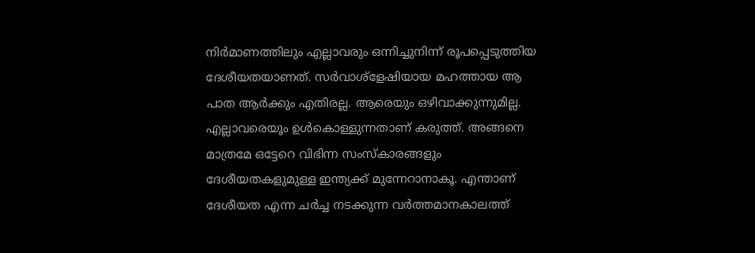നിര്‍മാണത്തിലും എല്ലാവരും ഒന്നിച്ചുനിന്ന് രൂപപ്പെടുത്തിയ ദേശീയതയാണത്. സര്‍വാശ്ളേഷിയായ മഹത്തായ ആ പാത ആര്‍ക്കും എതിരല്ല. ആരെയും ഒഴിവാക്കുന്നുമില്ല. എല്ലാവരെയൂം ഉള്‍കൊള്ളുന്നതാണ് കരുത്ത്. അങ്ങനെ മാത്രമേ ഒട്ടേറെ വിഭിന്ന സംസ്കാരങ്ങളും ദേശീയതകളുമുള്ള ഇന്ത്യക്ക് മുന്നേറാനാകൂ. എന്താണ് ദേശീയത എന്ന ചര്‍ച്ച നടക്കുന്ന വര്‍ത്തമാനകാലത്ത്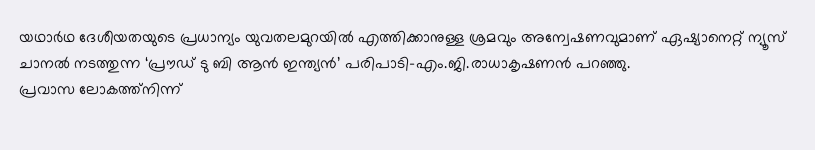യഥാര്‍ഥ ദേശീയതയുടെ പ്രധാന്യം യുവതലമുറയില്‍ എത്തിക്കാനുള്ള ശ്രമവും അന്വേഷണവുമാണ് ഏഷ്യാനെറ്റ് ന്യൂസ് ചാനല്‍ നടത്തുന്ന ‘പ്രൗഡ് ടു ബി ആന്‍ ഇന്ത്യന്‍’ പരിപാടി-എം.ജി.രാധാകൃഷണന്‍ പറഞ്ഞു.
പ്രവാസ ലോകത്ത്നിന്ന്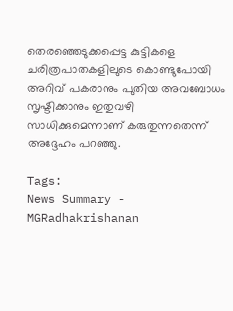തെരഞ്ഞെടുക്കപ്പെട്ട കുട്ടികളെ ചരിത്രപാതകളിലുടെ കൊണ്ടുപോയി അറിവ് പകരാനും പുതിയ അവബോധം സൃഷ്ടിക്കാനും ഇതുവഴി സാധിക്കുമെന്നാണ് കരുതുന്നതെന്ന് അദ്ദേഹം പറഞ്ഞു.

Tags:
News Summary - MGRadhakrishanan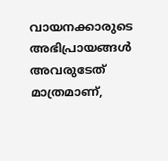വായനക്കാരുടെ അഭിപ്രായങ്ങള്‍ അവരുടേത് മാത്രമാണ്,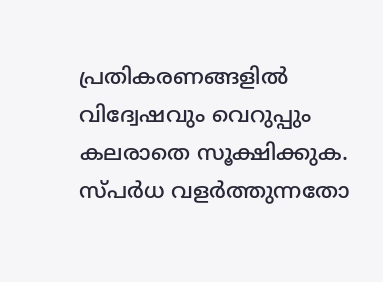പ്രതികരണങ്ങളിൽ വിദ്വേഷവും വെറുപ്പും കലരാതെ സൂക്ഷിക്കുക. സ്പർധ വളർത്തുന്നതോ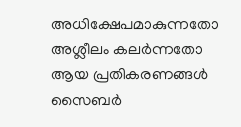അധിക്ഷേപമാകുന്നതോ അശ്ലീലം കലർന്നതോ ആയ പ്രതികരണങ്ങൾ സൈബർ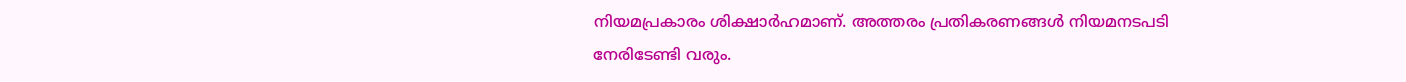നിയമപ്രകാരം ശിക്ഷാർഹമാണ്. അത്തരം പ്രതികരണങ്ങൾ നിയമനടപടി നേരിടേണ്ടി വരും.